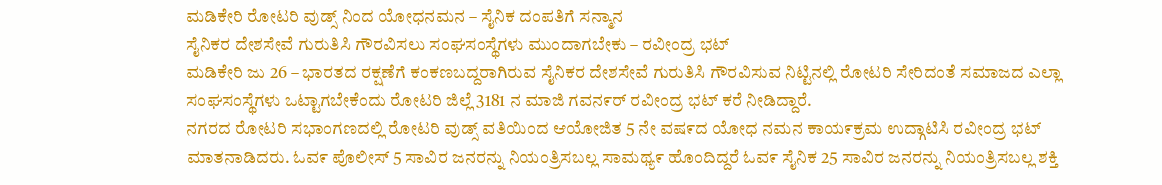ಮಡಿಕೇರಿ ರೋಟರಿ ವುಡ್ಸ್ ನಿಂದ ಯೋಧನಮನ – ಸೈನಿಕ ದಂಪತಿಗೆ ಸನ್ಮಾನ
ಸೈನಿಕರ ದೇಶಸೇವೆ ಗುರುತಿಸಿ ಗೌರವಿಸಲು ಸಂಘಸಂಸ್ಥೆಗಳು ಮುಂದಾಗಬೇಕು – ರವೀಂದ್ರ ಭಟ್
ಮಡಿಕೇರಿ ಜು 26 – ಭಾರತದ ರಕ್ಷಣೆಗೆ ಕಂಕಣಬದ್ದರಾಗಿರುವ ಸೈನಿಕರ ದೇಶಸೇವೆ ಗುರುತಿಸಿ ಗೌರವಿಸುವ ನಿಟ್ಟಿನಲ್ಲಿ ರೋಟರಿ ಸೇರಿದಂತೆ ಸಮಾಜದ ಎಲ್ಲಾ ಸಂಘಸಂಸ್ಥೆಗಳು ಒಟ್ಟಾಗಬೇಕೆಂದು ರೋಟರಿ ಜಿಲ್ಲೆ 3181 ನ ಮಾಜಿ ಗವನ೯ರ್ ರವೀಂದ್ರ ಭಟ್ ಕರೆ ನೀಡಿದ್ದಾರೆ.
ನಗರದ ರೋಟರಿ ಸಭಾಂಗಣದಲ್ಲಿ ರೋಟರಿ ವುಡ್ಸ್ ವತಿಯಿಂದ ಆಯೋಜಿತ 5 ನೇ ವಷ೯ದ ಯೋಧ ನಮನ ಕಾಯ೯ಕ್ರಮ ಉದ್ಗಾಟಿಸಿ ರವೀಂದ್ರ ಭಟ್ ಮಾತನಾಡಿದರು. ಓವ೯ ಪೊಲೀಸ್ 5 ಸಾವಿರ ಜನರನ್ನು ನಿಯಂತ್ರಿಸಬಲ್ಲ ಸಾಮಥ್ಯ೯ ಹೊಂದಿದ್ದರೆ ಓವ೯ ಸೈನಿಕ 25 ಸಾವಿರ ಜನರನ್ನು ನಿಯಂತ್ರಿಸಬಲ್ಲ ಶಕ್ತಿ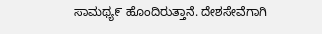ಸಾಮಥ್ಯ೯ ಹೊಂದಿರುತ್ತಾನೆ. ದೇಶಸೇವೆಗಾಗಿ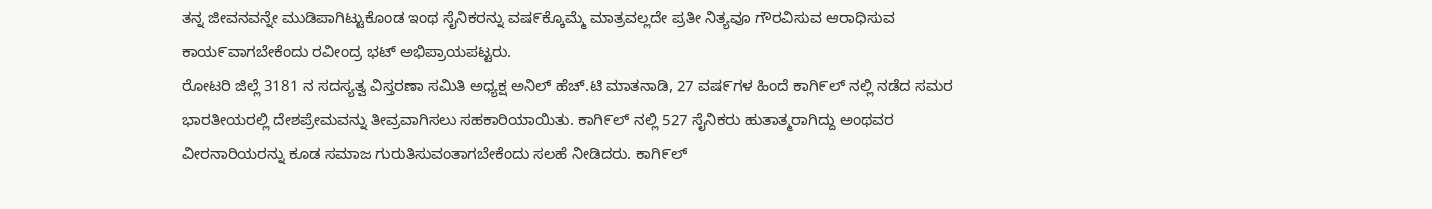ತನ್ನ ಜೀವನವನ್ನೇ ಮುಡಿಪಾಗಿಟ್ಟುಕೊಂಡ ಇಂಥ ಸೈನಿಕರನ್ನು ವಷ೯ಕ್ಕೊಮ್ಮೆ ಮಾತ್ರವಲ್ಲದೇ ಪ್ರತೀ ನಿತ್ಯವೂ ಗೌರವಿಸುವ ಆರಾಧಿಸುವ ಕಾಯ೯ವಾಗಬೇಕೆಂದು ರವೀಂದ್ರ ಭಟ್ ಅಭಿಪ್ರಾಯಪಟ್ಟರು.
ರೋಟರಿ ಜಿಲ್ಲೆ 3181 ನ ಸದಸ್ಯತ್ವ ವಿಸ್ತರಣಾ ಸಮಿತಿ ಅಧ್ಯಕ್ಷ ಅನಿಲ್ ಹೆಚ್.ಟಿ ಮಾತನಾಡಿ, 27 ವಷ೯ಗಳ ಹಿಂದೆ ಕಾಗಿ೯ಲ್ ನಲ್ಲಿ ನಡೆದ ಸಮರ ಭಾರತೀಯರಲ್ಲಿ ದೇಶಪ್ರೇಮವನ್ನು ತೀವ್ರವಾಗಿಸಲು ಸಹಕಾರಿಯಾಯಿತು. ಕಾಗಿ೯ಲ್ ನಲ್ಲಿ 527 ಸೈನಿಕರು ಹುತಾತ್ಮರಾಗಿದ್ದು ಅಂಥವರ ವೀರನಾರಿಯರನ್ನು ಕೂಡ ಸಮಾಜ ಗುರುತಿಸುವಂತಾಗಬೇಕೆಂದು ಸಲಹೆ ನೀಡಿದರು. ಕಾಗಿ೯ಲ್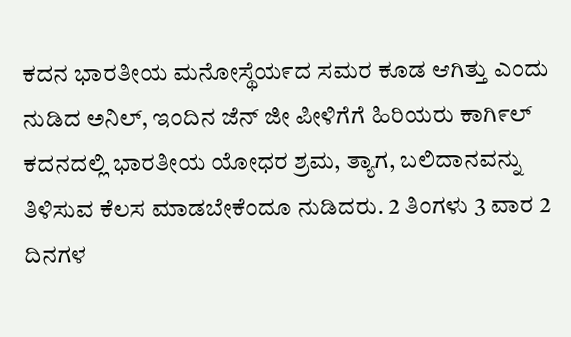ಕದನ ಭಾರತೀಯ ಮನೋಸ್ಥೆಯ೯ದ ಸಮರ ಕೂಡ ಆಗಿತ್ತು ಎಂದು ನುಡಿದ ಅನಿಲ್, ಇಂದಿನ ಜೆನ್ ಜೀ ಪೀಳಿಗೆಗೆ ಹಿರಿಯರು ಕಾಗಿ೯ಲ್ ಕದನದಲ್ಲಿ ಭಾರತೀಯ ಯೋಧರ ಶ್ರಮ, ತ್ಯಾಗ, ಬಲಿದಾನವನ್ನು ತಿಳಿಸುವ ಕೆಲಸ ಮಾಡಬೇಕೆಂದೂ ನುಡಿದರು. 2 ತಿಂಗಳು 3 ವಾರ 2 ದಿನಗಳ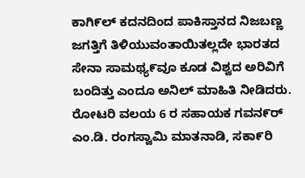ಕಾಗಿ೯ಲ್ ಕದನದಿಂದ ಪಾಕಿಸ್ತಾನದ ನಿಜಬಣ್ಣ ಜಗತ್ತಿಗೆ ತಿಳಿಯುವಂತಾಯಿತಲ್ಲದೇ ಭಾರತದ ಸೇನಾ ಸಾಮಥ್ಯ೯ವೂ ಕೂಡ ವಿಶ್ವದ ಅರಿವಿಗೆ ಬಂದಿತ್ತು ಎಂದೂ ಅನಿಲ್ ಮಾಹಿತಿ ನೀಡಿದರು.
ರೋಟರಿ ವಲಯ 6 ರ ಸಹಾಯಕ ಗವನ೯ರ್ ಎಂ.ಡಿ. ರಂಗಸ್ವಾಮಿ ಮಾತನಾಡಿ, ಸಕಾ೯ರಿ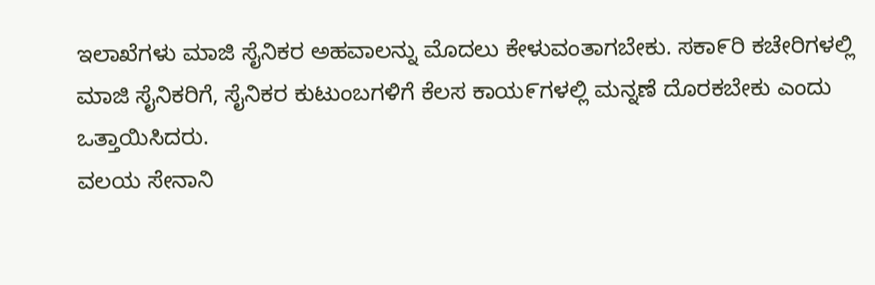ಇಲಾಖೆಗಳು ಮಾಜಿ ಸೈನಿಕರ ಅಹವಾಲನ್ನು ಮೊದಲು ಕೇಳುವಂತಾಗಬೇಕು. ಸಕಾ೯ರಿ ಕಚೇರಿಗಳಲ್ಲಿ ಮಾಜಿ ಸೈನಿಕರಿಗೆ, ಸೈನಿಕರ ಕುಟುಂಬಗಳಿಗೆ ಕೆಲಸ ಕಾಯ೯ಗಳಲ್ಲಿ ಮನ್ನಣೆ ದೊರಕಬೇಕು ಎಂದು ಒತ್ತಾಯಿಸಿದರು.
ವಲಯ ಸೇನಾನಿ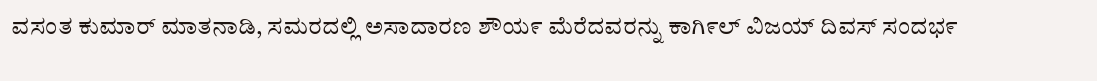ವಸಂತ ಕುಮಾರ್ ಮಾತನಾಡಿ, ಸಮರದಲ್ಲಿ ಅಸಾದಾರಣ ಶೌಯ೯ ಮೆರೆದವರನ್ನು ಕಾಗಿ೯ಲ್ ವಿಜಯ್ ದಿವಸ್ ಸಂದಭ೯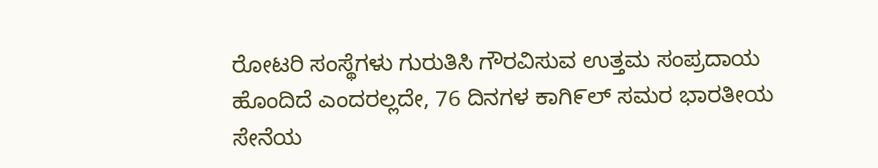ರೋಟರಿ ಸಂಸ್ಥೆಗಳು ಗುರುತಿಸಿ ಗೌರವಿಸುವ ಉತ್ತಮ ಸಂಪ್ರದಾಯ ಹೊಂದಿದೆ ಎಂದರಲ್ಲದೇ, 76 ದಿನಗಳ ಕಾಗಿ೯ಲ್ ಸಮರ ಭಾರತೀಯ ಸೇನೆಯ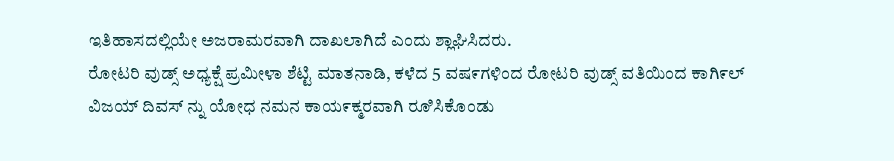ಇತಿಹಾಸದಲ್ಲಿಯೇ ಅಜರಾಮರವಾಗಿ ದಾಖಲಾಗಿದೆ ಎಂದು ಶ್ಲಾಘಿಸಿದರು.
ರೋಟರಿ ವುಡ್ಸ್ ಅಧ್ಯಕ್ಷೆ ಪ್ರಮೀಳಾ ಶೆಟ್ಟಿ ಮಾತನಾಡಿ, ಕಳೆದ 5 ವಷ೯ಗಳಿಂದ ರೋಟರಿ ವುಡ್ಸ್ ವತಿಯಿಂದ ಕಾಗಿ೯ಲ್ ವಿಜಯ್ ದಿವಸ್ ನ್ನು ಯೋಧ ನಮನ ಕಾಯ೯ಕ್ಮರವಾಗಿ ರೂಿಸಿಕೊಂಡು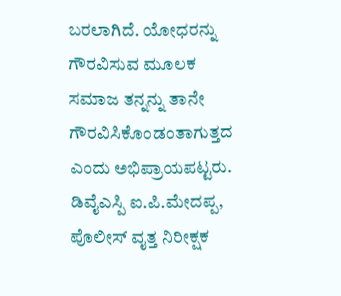ಬರಲಾಗಿದೆ. ಯೋಧರನ್ನು ಗೌರವಿಸುವ ಮೂಲಕ ಸಮಾಜ ತನ್ನನ್ನು ತಾನೇ ಗೌರವಿಸಿಕೊಂಡಂತಾಗುತ್ತದ ಎಂದು ಅಭಿಪ್ರಾಯಪಟ್ಟರು. ಡಿವೈಎಸ್ಪಿ ಐ.ಪಿ.ಮೇದಪ್ಪ, ಪೊಲೀಸ್ ವೖತ್ತ ನಿರೀಕ್ಷಕ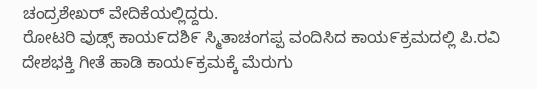ಚಂದ್ರಶೇಖರ್ ವೇದಿಕೆಯಲ್ಲಿದ್ದರು.
ರೋಟರಿ ವುಡ್ಸ್ ಕಾಯ೯ದಶಿ೯ ಸ್ಮಿತಾಚಂಗಪ್ಪ ವಂದಿಸಿದ ಕಾಯ೯ಕ್ರಮದಲ್ಲಿ ಪಿ.ರವಿ ದೇಶಭಕ್ತಿ ಗೀತೆ ಹಾಡಿ ಕಾಯ೯ಕ್ರಮಕ್ಕೆ ಮೆರುಗು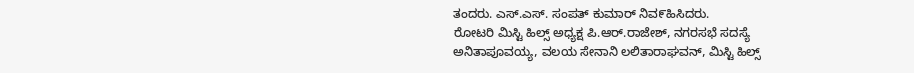ತಂದರು. ಎಸ್.ಎಸ್. ಸಂಪತ್ ಕುಮಾರ್ ನಿವ೯ಹಿಸಿದರು.
ರೋಟರಿ ಮಿಸ್ಟಿ ಹಿಲ್ಸ್ ಅಧ್ಯಕ್ಷ ಪಿ.ಆರ್.ರಾಜೇಶ್, ನಗರಸಭೆ ಸದಸ್ಯೆ ಅನಿತಾಪೂವಯ್ಯ, ವಲಯ ಸೇನಾನಿ ಲಲಿತಾರಾಘವನ್, ಮಿಸ್ಟಿ ಹಿಲ್ಸ್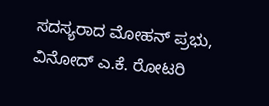ಸದಸ್ಯರಾದ ಮೋಹನ್ ಪ್ರಭು, ವಿನೋದ್ ಎ.ಕೆ. ರೋಟರಿ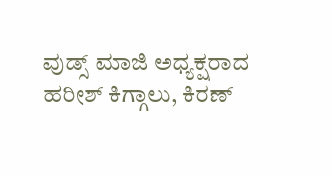ವುಡ್ಸ್ ಮಾಜಿ ಅಧ್ಯಕ್ಷರಾದ ಹರೀಶ್ ಕಿಗ್ಗಾಲು, ಕಿರಣ್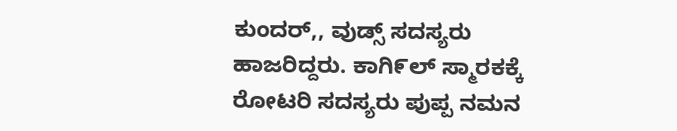ಕುಂದರ್,, ವುಡ್ಸ್ ಸದಸ್ಯರು ಹಾಜರಿದ್ದರು. ಕಾಗಿ೯ಲ್ ಸ್ಮಾರಕಕ್ಕೆ ರೋಟರಿ ಸದಸ್ಯರು ಪುಪ್ಪ ನಮನ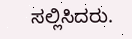ಸಲ್ಲಿಸಿದರು.